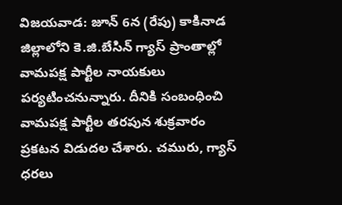విజయవాడ: జూన్ 6న (రేపు) కాకినాడ జిల్లాలోని కె.జి.బేసిన్ గ్యాస్ ప్రాంతాల్లో వామపక్ష పార్టీల నాయకులు పర్యటించనున్నారు. దీనికి సంబంధించి వామపక్ష పార్టీల తరపున శుక్రవారం ప్రకటన విడుదల చేశారు. చమురు, గ్యాస్ ధరలు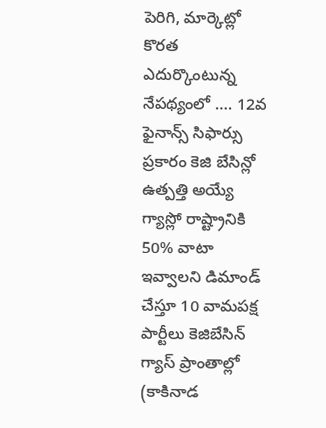పెరిగి, మార్కెట్లో కొరత ఎదుర్కొంటున్న నేపథ్యంలో …. 12వ ఫైనాన్స్ సిఫార్సు ప్రకారం కెజి బేసిన్లో ఉత్పత్తి అయ్యే గ్యాస్లో రాష్ట్రానికి 50% వాటా ఇవ్వాలని డిమాండ్ చేస్తూ 10 వామపక్ష పార్టీలు కెజిబేసిన్ గ్యాస్ ప్రాంతాల్లో (కాకినాడ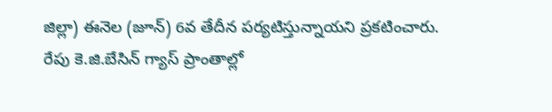జిల్లా) ఈనెల (జూన్) 6వ తేదీన పర్యటిస్తున్నాయని ప్రకటించారు.
రేపు కె.జి.బేసిన్ గ్యాస్ ప్రాంతాల్లో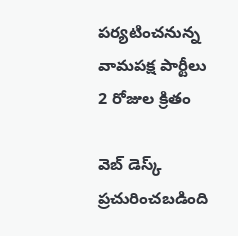పర్యటించనున్న వామపక్ష పార్టీలు
2 రోజుల క్రితం

వెబ్ డెస్క్
ప్రచురించబడింది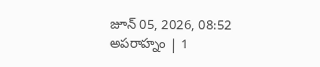జూన్ 05, 2026, 08:52 అపరాహ్నం | 1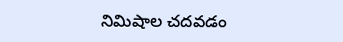నిమిషాల చదవడం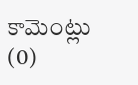కామెంట్లు (0)